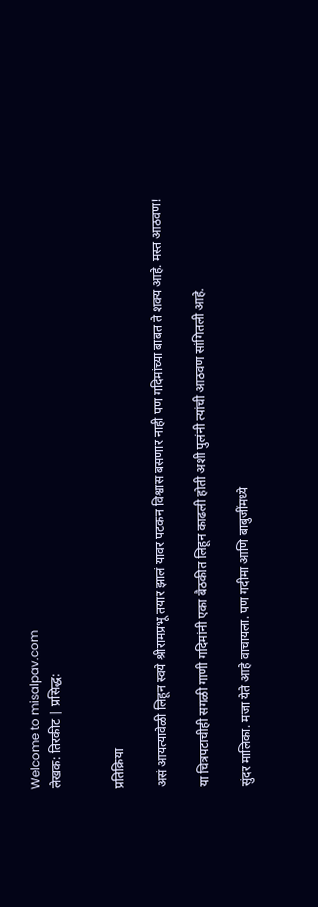Welcome to misalpav.com
लेखक: तिरकीट | प्रसिद्ध:


प्रतिक्रिया

असं आयत्यावेळी लिहून स्वये श्रीरामप्रभू तयार झालं यावर पटकन विश्वास बसणार नाही पण गदिमांच्या बाबत ते शक्य आहे. मस्त आठवण!

या चित्रपटाचीही सगळी गाणी गदिमांनी एका बैठकीत लिहून काढली होती अशी पुलंनी त्यांची आठवण सांगितली आहे.

सुंदर मालिका. मजा येते आहे वाचायला. पण गदीमा आणि बाबुजींमध्ये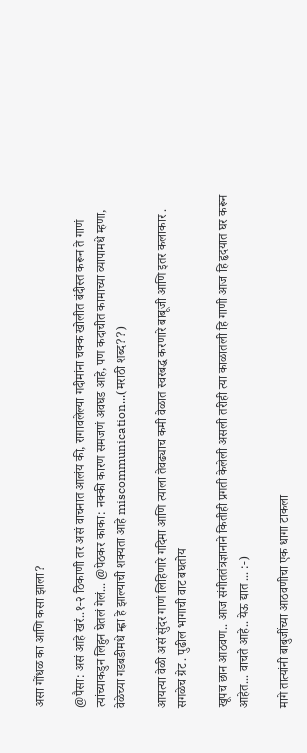असा गोंधळ का आणि कसा झाला?

@पैसा: असं आहे खरं..१-२ ठिकाणी तर असं वाचनात आलंय की, रागावलेल्या गदीमांना चक्क खोलीत बंदीस्त करून ते गाणं त्यांच्याकडुन लिहुन घेतलं गेलं... @पेठकर काका: नक्की कारण समजणं अवघड आहे, पण कदाचीत कामाच्या व्यापामधे म्हणा, वेळेच्या गडबडीमधे म्ह्णा हे झाल्याची शक्यता आहे miscommunication...(मराठी शब्द??)

आयत्या वेळी असं सुंदर गाणं लिहिणारे गदिमा आणि त्याला तेवढ्याच कमी वेळात स्वरबद्ध करणारे बाबूजी आणि इतर कलाकार . सगळेच ग्रेट . पुढील भागाची वाट बघतोय

खूपच छान आठवण.. आज संगीततंत्रज्ञानाने कितीही प्रगती केलेली असली तरीही त्या काळातली हि गाणी आज हि हृदयात घर करून आहेत... वाचते आहे.. येऊ द्यात ... :-)

मागे तात्यांनी बाबुजींच्या आठवणीचा एक धागा टाकला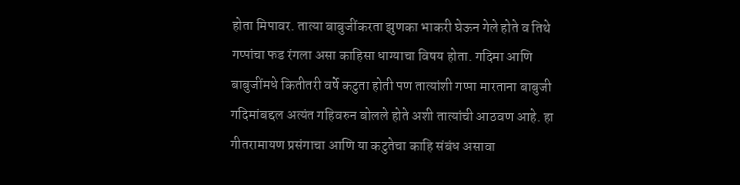होता मिपावर. तात्या बाबुजींकरता झुणका भाकरी घेऊन गेले होते व तिथे गप्पांचा फड रंगला असा काहिसा धाग्याचा विषय होता. गदिमा आणि बाबुजींमधे कितीतरी वर्षे कटुता होती पण तात्यांशी गप्पा मारताना बाबुजी गदिमांबद्दल अत्यंत गहिवरुन बोलले होते अशी तात्यांची आठवण आहे. हा गीतरामायण प्रसंगाचा आणि या कटुतेचा काहि संबंध असावा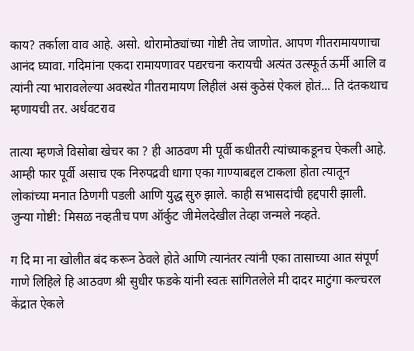काय? तर्काला वाव आहे. असो. थोरामोठ्यांच्या गोष्टी तेच जाणोत. आपण गीतरामायणाचा आनंद घ्यावा. गदिमांना एकदा रामायणावर पद्यरचना करायची अत्यंत उत्स्फूर्त ऊर्मी आलि व त्यांनी त्या भारावलेल्या अवस्थेत गीतरामायण लिहीलं असं कुठेसं ऐकलं होतं... ति दंतकथाच म्हणायची तर. अर्धवटराव

तात्या म्हणजे विसोबा खेचर का ? ही आठवण मी पूर्वी कधीतरी त्यांच्याकडूनच ऐकली आहे. आम्ही फार पूर्वी असाच एक निरुपद्रवी धागा एका गाण्याबद्दल टाकला होता त्यातून लोकांच्या मनात ठिणगी पडली आणि युद्ध सुरु झाले. काही सभासदांची हद्दपारी झाली. जुन्या गोष्टी: मिसळ नव्हतीच पण ऑर्कुट जीमेलदेखील तेव्हा जन्मले नव्हते.

ग दि मा ना खोलीत बंद करून ठेवले होते आणि त्यानंतर त्यांनी एका तासाच्या आत संपूर्ण गाणे लिहिले हि आठवण श्री सुधीर फडके यांनी स्वतः सांगितलेले मी दादर माटुंगा कल्चरल केंद्रात ऐकले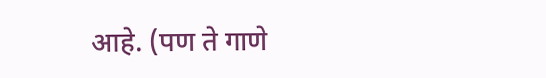आहे. (पण ते गाणे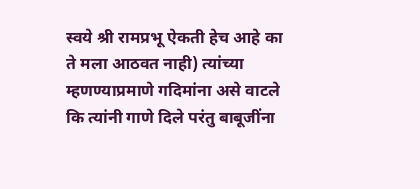स्वये श्री रामप्रभू ऐकती हेच आहे का ते मला आठवत नाही) त्यांच्या म्हणण्याप्रमाणे गदिमांना असे वाटले कि त्यांनी गाणे दिले परंतु बाबूजींना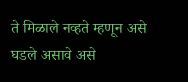ते मिळाले नव्हते म्हणून असे घडले असावे असे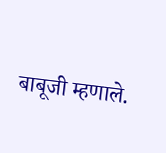बाबूजी म्हणाले.